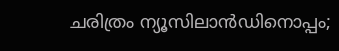ചരിത്രം ന്യൂസിലാൻഡിനൊപ്പം;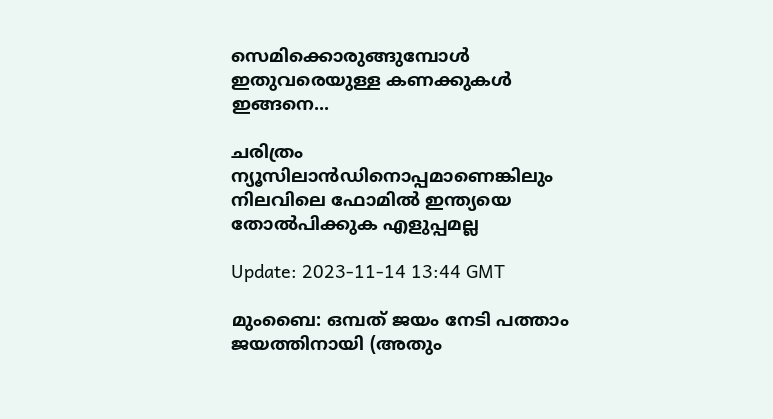സെമിക്കൊരുങ്ങുമ്പോൾ ഇതുവരെയുള്ള കണക്കുകൾ ഇങ്ങനെ...

ചരിത്രം ന്യൂസിലാൻഡിനൊപ്പമാണെങ്കിലും നിലവിലെ ഫോമിൽ ഇന്ത്യയെ തോൽപിക്കുക എളുപ്പമല്ല

Update: 2023-11-14 13:44 GMT

മുംബൈ: ഒമ്പത് ജയം നേടി പത്താം ജയത്തിനായി (അതും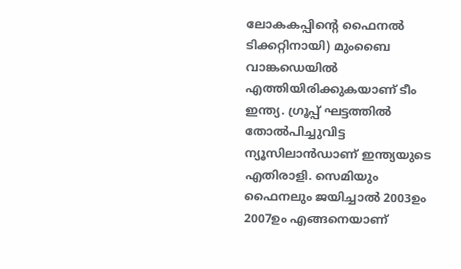ലോകകപ്പിന്റെ ഫൈനൽ ടിക്കറ്റിനായി) മുംബൈ വാങ്കഡെയിൽ എത്തിയിരിക്കുകയാണ് ടീം ഇന്ത്യ. ഗ്രൂപ്പ് ഘട്ടത്തിൽ തോൽപിച്ചുവിട്ട ന്യൂസിലാൻഡാണ് ഇന്ത്യയുടെ എതിരാളി. സെമിയും ഫൈനലും ജയിച്ചാൽ 2003ഉം 2007ഉം എങ്ങനെയാണ്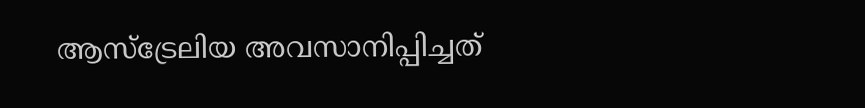ആസ്‌ട്രേലിയ അവസാനിപ്പിച്ചത്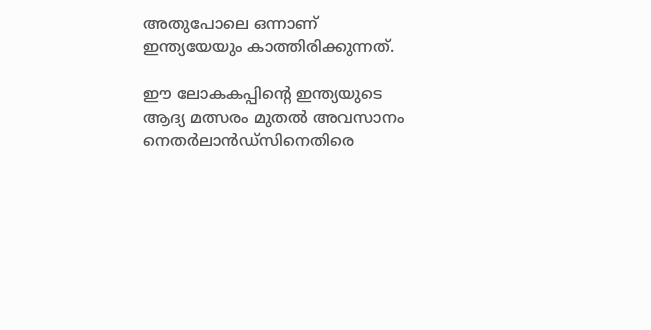അതുപോലെ ഒന്നാണ് ഇന്ത്യയേയും കാത്തിരിക്കുന്നത്.

ഈ ലോകകപ്പിന്റെ ഇന്ത്യയുടെ ആദ്യ മത്സരം മുതൽ അവസാനം നെതർലാൻഡ്‌സിനെതിരെ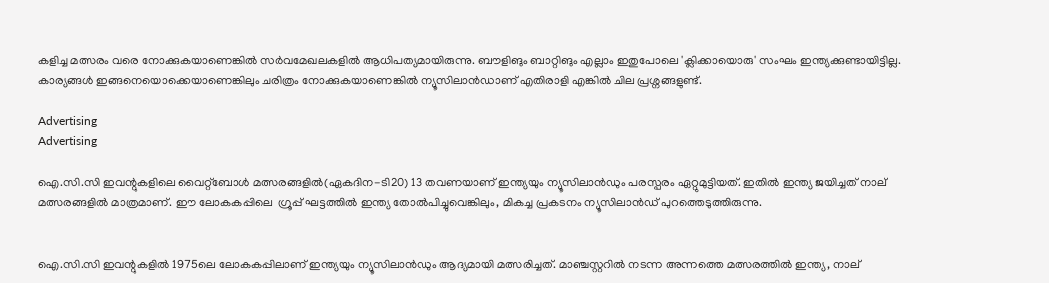കളിച്ച മത്സരം വരെ നോക്കുകയാണെങ്കിൽ സർവമേഖലകളിൽ ആധിപത്യമായിരുന്നു. ബൗളിങും ബാറ്റിങും എല്ലാം ഇതുപോലെ 'ക്ലിക്കായൊരു' സംഘം ഇന്ത്യക്കുണ്ടായിട്ടില്ല. കാര്യങ്ങൾ ഇങ്ങനെയൊക്കെയാണെങ്കിലും ചരിത്രം നോക്കുകയാണെങ്കില്‍ ന്യൂസിലാൻഡാണ് എതിരാളി എങ്കിൽ ചില പ്രശ്നങ്ങളുണ്ട്.

Advertising
Advertising

ഐ.സി.സി ഇവന്റുകളിലെ വൈറ്റ്ബോള്‍ മത്സരങ്ങളിൽ(ഏകദിന-ടി20) 13 തവണയാണ് ഇന്ത്യയും ന്യൂസിലാൻഡും പരസ്പരം ഏറ്റുമുട്ടിയത്. ഇതിൽ ഇന്ത്യ ജയിച്ചത് നാല് മത്സരങ്ങളിൽ മാത്രമാണ്. ഈ ലോകകപ്പിലെ  ഗ്രൂപ്പ് ഘട്ടത്തിൽ ഇന്ത്യ തോൽപിച്ചുവെങ്കിലും, മികച്ച പ്രകടനം ന്യൂസിലാന്‍ഡ് പുറത്തെടുത്തിരുന്നു.


ഐ.സി.സി ഇവന്റുകളിൽ 1975ലെ ലോകകപ്പിലാണ് ഇന്ത്യയും ന്യൂസിലാൻഡും ആദ്യമായി മത്സരിച്ചത്. മാഞ്ചസ്റ്ററിൽ നടന്ന അന്നത്തെ മത്സരത്തിൽ ഇന്ത്യ, നാല്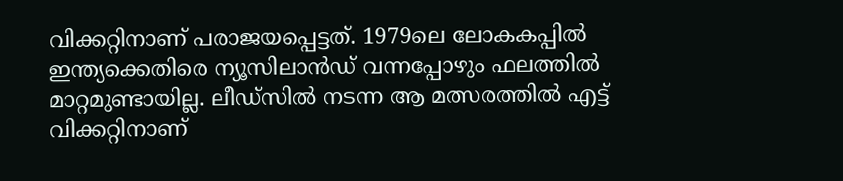വിക്കറ്റിനാണ് പരാജയപ്പെട്ടത്. 1979ലെ ലോകകപ്പില്‍ ഇന്ത്യക്കെതിരെ ന്യൂസിലാൻഡ് വന്നപ്പോഴും ഫലത്തിൽ മാറ്റമുണ്ടായില്ല. ലീഡ്‌സിൽ നടന്ന ആ മത്സരത്തിൽ എട്ട് വിക്കറ്റിനാണ്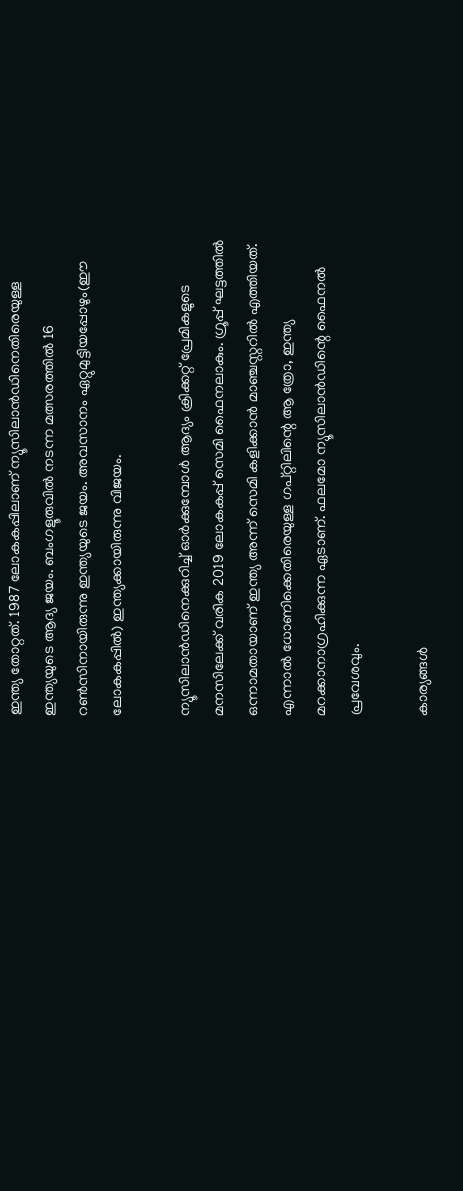ഇന്ത്യ തോറ്റത്. 1987 ലോകകപ്പിലാണ് ന്യൂസിലാൻഡിനെതിരെയുള്ള ഇന്ത്യയുടെ ആദ്യ ജയം. ബംഗളൂരുവിൽ നടന്ന മത്സരത്തിൽ 16 റൺസിനായിരുന്നു ഇന്ത്യയുടെ ജയം. അവസാനം ഏറ്റുമുട്ടിയപ്പോഴും(ഈ ലോകകപ്പിൽ) ഇന്ത്യക്കായിരുന്നു വിജയം.

ന്യൂസിലാൻഡിനെക്കുറിച്ച് ഓർക്കുമ്പോൾ ആദ്യം ക്രിക്കറ്റ് പ്രേമികളുടെ മനസിലേക്ക് വരിക 2019 ലോകകപ്പ് സെമി ഫൈനലാകും. ഗ്രൂപ്പ് ഘട്ടത്തിൽ ഒന്നാമതായാണ് ഇന്ത്യ അന്ന് സെമി കളിക്കാൻ മാഞ്ചസ്റ്ററിൽ എത്തിയത്. എന്നാൽ ധോണിക്കെതിരെയുള്ള ഗപ്റ്റിലിന്റെ ആ ത്രോ, ഇന്ത്യ മറക്കാനാഗ്രഹിക്കുന്ന ഏടാണ്. ഫലമോ ന്യൂസിലാൻഡിന്റെ ഫൈനൽ പ്രവേശവും.

കാര്യങ്ങൾ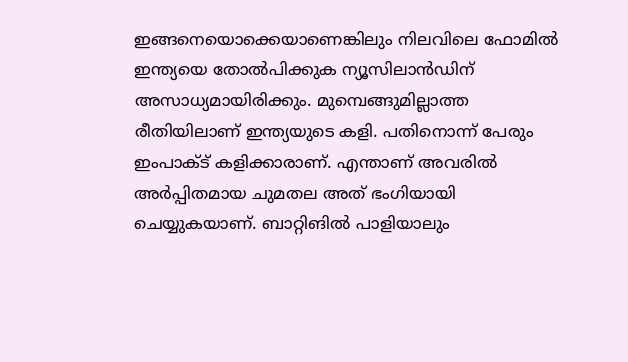ഇങ്ങനെയൊക്കെയാണെങ്കിലും നിലവിലെ ഫോമിൽ ഇന്ത്യയെ തോൽപിക്കുക ന്യൂസിലാൻഡിന് അസാധ്യമായിരിക്കും. മുമ്പെങ്ങുമില്ലാത്ത രീതിയിലാണ് ഇന്ത്യയുടെ കളി. പതിനൊന്ന് പേരും ഇംപാക്ട് കളിക്കാരാണ്. എന്താണ് അവരിൽ അർപ്പിതമായ ചുമതല അത് ഭംഗിയായി ചെയ്യുകയാണ്. ബാറ്റിങിൽ പാളിയാലും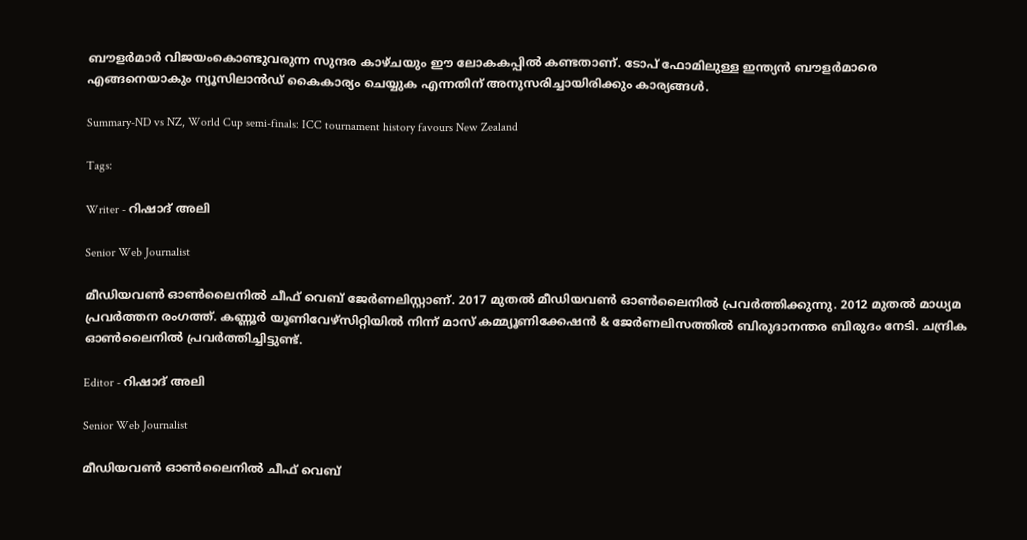ബൗളർമാർ വിജയംകൊണ്ടുവരുന്ന സുന്ദര കാഴ്ചയും ഈ ലോകകപ്പിൽ കണ്ടതാണ്. ടോപ് ഫോമിലുള്ള ഇന്ത്യൻ ബൗളർമാരെ എങ്ങനെയാകും ന്യൂസിലാൻഡ് കൈകാര്യം ചെയ്യുക എന്നതിന് അനുസരിച്ചായിരിക്കും കാര്യങ്ങള്‍.

Summary-ND vs NZ, World Cup semi-finals: ICC tournament history favours New Zealand

Tags:

Writer - റിഷാദ് അലി

Senior Web Journalist

മീഡിയവൺ ഓൺലൈനിൽ ചീഫ് വെബ് ജേർണലിസ്റ്റാണ്. 2017 മുതൽ മീഡിയവൺ ഓൺലൈനിൽ പ്രവർത്തിക്കുന്നു. 2012 മുതൽ മാധ്യമ പ്രവർത്തന രംഗത്ത്. കണ്ണൂര്‍ യൂണിവേഴ്‌സിറ്റിയിൽ നിന്ന് മാസ് കമ്മ്യൂണിക്കേഷന്‍ & ജേര്‍ണലിസത്തില്‍ ബിരുദാനന്തര ബിരുദം നേടി. ചന്ദ്രിക ഓണ്‍ലൈനില്‍ പ്രവര്‍ത്തിച്ചിട്ടുണ്ട്.

Editor - റിഷാദ് അലി

Senior Web Journalist

മീഡിയവൺ ഓൺലൈനിൽ ചീഫ് വെബ്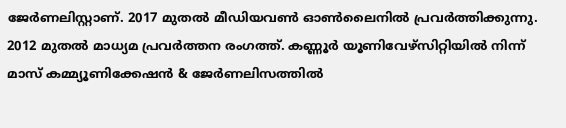ജേർണലിസ്റ്റാണ്. 2017 മുതൽ മീഡിയവൺ ഓൺലൈനിൽ പ്രവർത്തിക്കുന്നു. 2012 മുതൽ മാധ്യമ പ്രവർത്തന രംഗത്ത്. കണ്ണൂര്‍ യൂണിവേഴ്‌സിറ്റിയിൽ നിന്ന് മാസ് കമ്മ്യൂണിക്കേഷന്‍ & ജേര്‍ണലിസത്തില്‍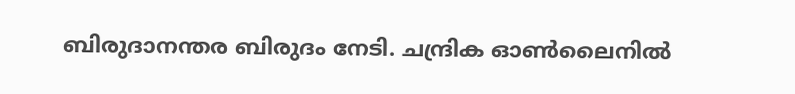ബിരുദാനന്തര ബിരുദം നേടി. ചന്ദ്രിക ഓണ്‍ലൈനില്‍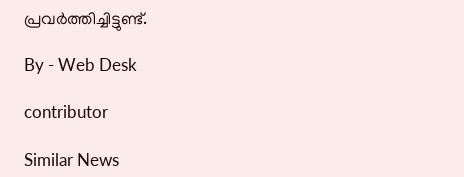പ്രവര്‍ത്തിച്ചിട്ടുണ്ട്.

By - Web Desk

contributor

Similar News